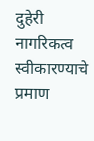दुहेरी नागरिकत्व स्वीकारण्याचे प्रमाण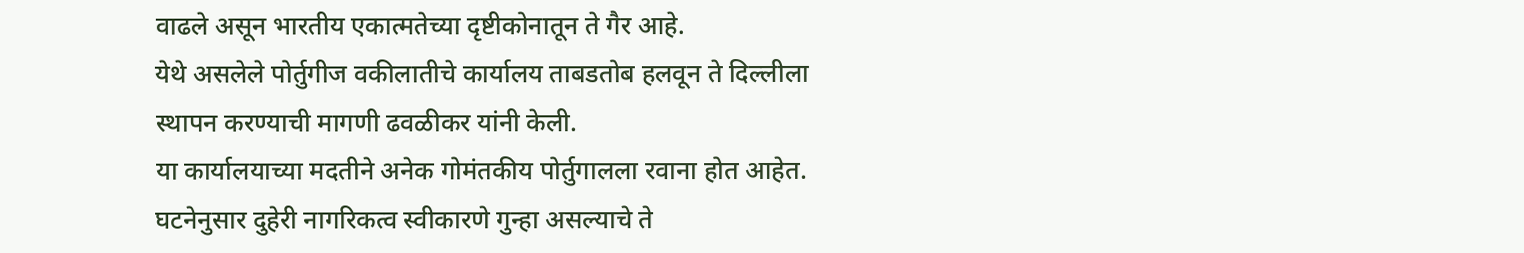वाढले असून भारतीय एकात्मतेच्या दृष्टीकोनातून ते गैर आहे.
येथे असलेले पोर्तुगीज वकीलातीचे कार्यालय ताबडतोब हलवून ते दिल्लीला स्थापन करण्याची मागणी ढवळीकर यांनी केली.
या कार्यालयाच्या मदतीने अनेक गोमंतकीय पोर्तुगालला रवाना होत आहेत. घटनेनुसार दुहेरी नागरिकत्व स्वीकारणे गुन्हा असल्याचे ते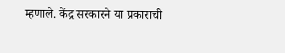म्हणाले. केंद्र सरकारने या प्रकाराची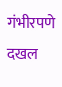गंभीरपणे दखल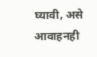घ्यावी, असे आवाहनही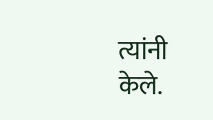त्यांनी केले.